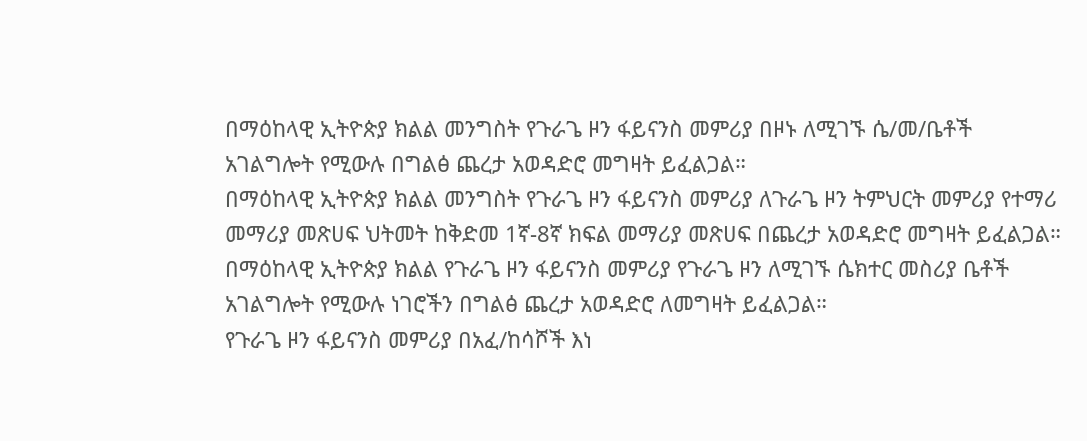በማዕከላዊ ኢትዮጵያ ክልል መንግስት የጉራጌ ዞን ፋይናንስ መምሪያ በዞኑ ለሚገኙ ሴ/መ/ቤቶች አገልግሎት የሚውሉ በግልፅ ጨረታ አወዳድሮ መግዛት ይፈልጋል።
በማዕከላዊ ኢትዮጵያ ክልል መንግስት የጉራጌ ዞን ፋይናንስ መምሪያ ለጉራጌ ዞን ትምህርት መምሪያ የተማሪ መማሪያ መጽሀፍ ህትመት ከቅድመ 1ኛ-8ኛ ክፍል መማሪያ መጽሀፍ በጨረታ አወዳድሮ መግዛት ይፈልጋል።
በማዕከላዊ ኢትዮጵያ ክልል የጉራጌ ዞን ፋይናንስ መምሪያ የጉራጌ ዞን ለሚገኙ ሴክተር መስሪያ ቤቶች አገልግሎት የሚውሉ ነገሮችን በግልፅ ጨረታ አወዳድሮ ለመግዛት ይፈልጋል።
የጉራጌ ዞን ፋይናንስ መምሪያ በአፈ/ከሳሾች እነ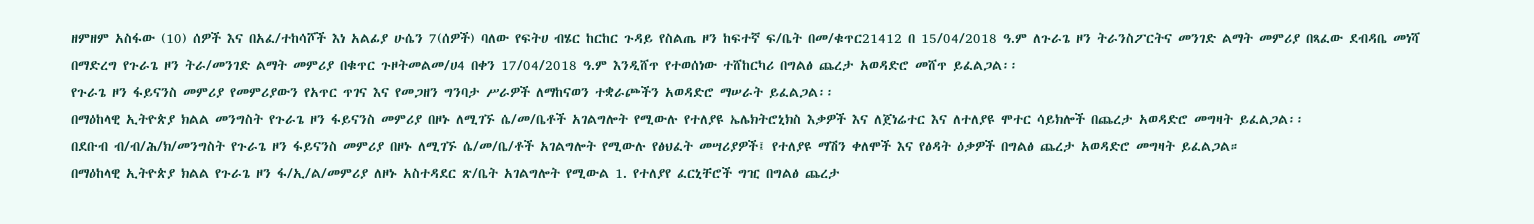ዘምዘም አስፋው (10) ሰዎች እና በአፈ/ተከሳሾች እነ አልፊያ ሁሴን 7(ሰዎች) ባለው የፍትሀ ብሄር ከርከር ጉዳይ የስልጤ ዞን ከፍተኛ ፍ/ቤት በመ/ቁጥር21412 በ 15/04/2018 ዓ.ም ለጉራጌ ዞን ትራንስፖርትና መንገድ ልማት መምሪያ በጻፈው ደብዳቤ መነሻ በማድረግ የጉራጌ ዞን ትራ/መንገድ ልማት መምሪያ በቁጥር ጉዞትመልመ/ሀ4 በቀን 17/04/2018 ዓ.ም እንዲሸጥ የተወሰነው ተሸከርካሪ በግልፅ ጨረታ አወዳድሮ መሸጥ ይፈልጋል፡፡
የጉራጌ ዞን ፋይናንስ መምሪያ የመምሪያውን የአጥር ጥገና እና የመጋዘን ግንባታ ሥራዎች ለማከናወን ተቋራጮችን አወዳድሮ ማሠራት ይፈልጋል፡፡
በማዕከላዊ ኢትዮጵያ ክልል መንግስት የጉራጌ ዞን ፋይናንስ መምሪያ በዞኑ ለሚገኙ ሴ/መ/ቤቶች አገልግሎት የሚውሉ የተለያዩ ኤሌክትሮኒክስ እቃዎች እና ለጀነሬተር እና ለተለያዩ ሞተር ሳይክሎች በጨረታ አወዳድሮ መግዛት ይፈልጋል፡፡
በደቡብ ብ/ብ/ሕ/ክ/መንግስት የጉራጌ ዞን ፋይናንስ መምሪያ በዞኑ ለሚገኙ ሴ/መ/ቤ/ቶች አገልግሎት የሚውሉ የፅህፈት መሣሪያዎች፤ የተለያዩ ማሽን ቀለሞች እና የፅዳት ዕቃዎች በግልፅ ጨረታ አወዳድሮ መግዛት ይፈልጋል።
በማዕከላዊ ኢትዮጵያ ክልል የጉራጌ ዞን ፋ/ኢ/ል/መምሪያ ለዞኑ አስተዳደር ጽ/ቤት አገልግሎት የሚውል 1. የተለያየ ፈርኒቸሮች ግዢ በግልፅ ጨረታ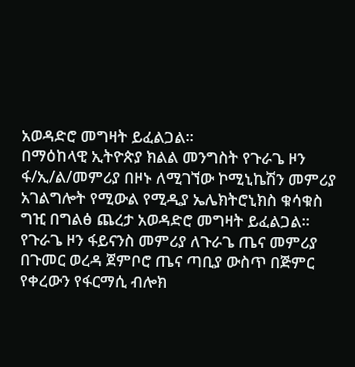አወዳድሮ መግዛት ይፈልጋል።
በማዕከላዊ ኢትዮጵያ ክልል መንግስት የጉራጌ ዞን ፋ/ኢ/ል/መምሪያ በዞኑ ለሚገኘው ኮሚኒኬሽን መምሪያ አገልግሎት የሚውል የሚዲያ ኤሌክትሮኒክስ ቁሳቁስ ግዢ በግልፅ ጨረታ አወዳድሮ መግዛት ይፈልጋል፡፡
የጉራጌ ዞን ፋይናንስ መምሪያ ለጉራጌ ጤና መምሪያ በጉመር ወረዳ ጀምቦሮ ጤና ጣቢያ ውስጥ በጅምር የቀረውን የፋርማሲ ብሎክ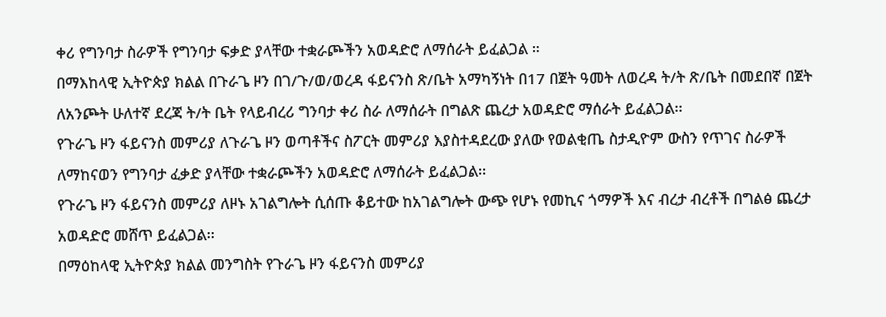ቀሪ የግንባታ ስራዎች የግንባታ ፍቃድ ያላቸው ተቋራጮችን አወዳድሮ ለማሰራት ይፈልጋል ።
በማእከላዊ ኢትዮጵያ ክልል በጉራጌ ዞን በገ/ጉ/ወ/ወረዳ ፋይናንስ ጽ/ቤት አማካኝነት በ17 በጀት ዓመት ለወረዳ ት/ት ጽ/ቤት በመደበኛ በጀት ለአንጮት ሁለተኛ ደረጃ ት/ት ቤት የላይብረሪ ግንባታ ቀሪ ስራ ለማሰራት በግልጽ ጨረታ አወዳድሮ ማሰራት ይፈልጋል፡፡
የጉራጌ ዞን ፋይናንስ መምሪያ ለጉራጌ ዞን ወጣቶችና ስፖርት መምሪያ እያስተዳደረው ያለው የወልቂጤ ስታዲዮም ውስን የጥገና ስራዎች ለማከናወን የግንባታ ፈቃድ ያላቸው ተቋራጮችን አወዳድሮ ለማሰራት ይፈልጋል፡፡
የጉራጌ ዞን ፋይናንስ መምሪያ ለዞኑ አገልግሎት ሲሰጡ ቆይተው ከአገልግሎት ውጭ የሆኑ የመኪና ጎማዎች እና ብረታ ብረቶች በግልፅ ጨረታ አወዳድሮ መሸጥ ይፈልጋል፡፡
በማዕከላዊ ኢትዮጵያ ክልል መንግስት የጉራጌ ዞን ፋይናንስ መምሪያ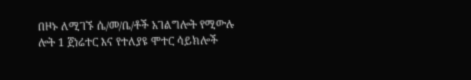በዞኑ ለሚገኙ ሴ/መ/ቤ/ቶች አገልግሎት የሚውሉ ሎት 1 ጀነሬተር እና የተለያዩ ሞተር ሳይክሎች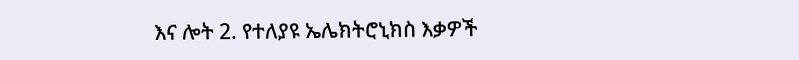እና ሎት 2. የተለያዩ ኤሌክትሮኒክስ እቃዎች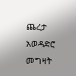ጨረታ አወዳድሮ መግዛት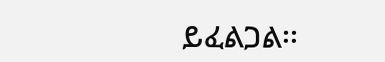ይፈልጋል፡፡